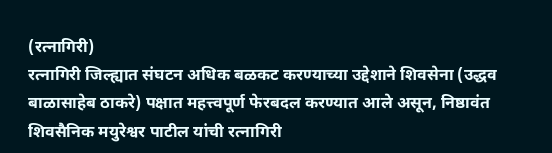(रत्नागिरी)
रत्नागिरी जिल्ह्यात संघटन अधिक बळकट करण्याच्या उद्देशाने शिवसेना (उद्धव बाळासाहेब ठाकरे) पक्षात महत्त्वपूर्ण फेरबदल करण्यात आले असून, निष्ठावंत शिवसैनिक मयुरेश्वर पाटील यांची रत्नागिरी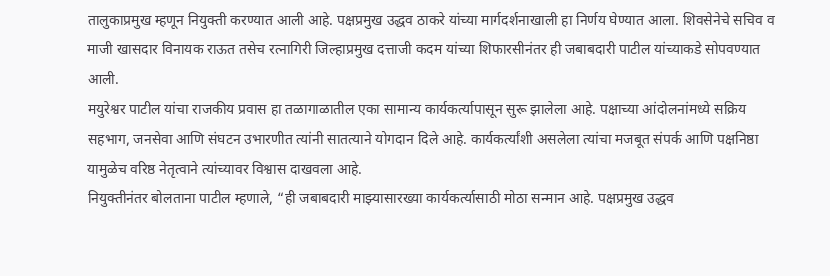तालुकाप्रमुख म्हणून नियुक्ती करण्यात आली आहे. पक्षप्रमुख उद्धव ठाकरे यांच्या मार्गदर्शनाखाली हा निर्णय घेण्यात आला. शिवसेनेचे सचिव व माजी खासदार विनायक राऊत तसेच रत्नागिरी जिल्हाप्रमुख दत्ताजी कदम यांच्या शिफारसीनंतर ही जबाबदारी पाटील यांच्याकडे सोपवण्यात आली.
मयुरेश्वर पाटील यांचा राजकीय प्रवास हा तळागाळातील एका सामान्य कार्यकर्त्यापासून सुरू झालेला आहे. पक्षाच्या आंदोलनांमध्ये सक्रिय सहभाग, जनसेवा आणि संघटन उभारणीत त्यांनी सातत्याने योगदान दिले आहे. कार्यकर्त्यांशी असलेला त्यांचा मजबूत संपर्क आणि पक्षनिष्ठा यामुळेच वरिष्ठ नेतृत्वाने त्यांच्यावर विश्वास दाखवला आहे.
नियुक्तीनंतर बोलताना पाटील म्हणाले, “ही जबाबदारी माझ्यासारख्या कार्यकर्त्यासाठी मोठा सन्मान आहे. पक्षप्रमुख उद्धव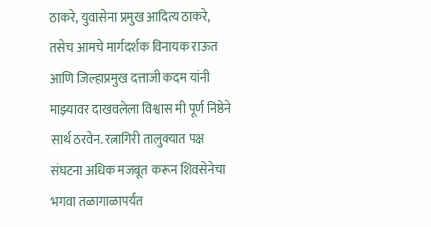ठाकरे, युवासेना प्रमुख आदित्य ठाकरे, तसेच आमचे मार्गदर्शक विनायक राऊत आणि जिल्हाप्रमुख दत्ताजी कदम यांनी माझ्यावर दाखवलेला विश्वास मी पूर्ण निष्ठेने सार्थ ठरवेन. रत्नागिरी तालुक्यात पक्ष संघटना अधिक मजबूत करून शिवसेनेचा भगवा तळागाळापर्यंत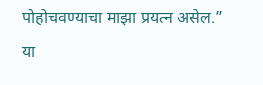पोहोचवण्याचा माझा प्रयत्न असेल.”
या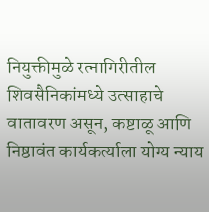नियुक्तीमुळे रत्नागिरीतील शिवसैनिकांमध्ये उत्साहाचे वातावरण असून, कष्टाळू आणि निष्ठावंत कार्यकर्त्याला योग्य न्याय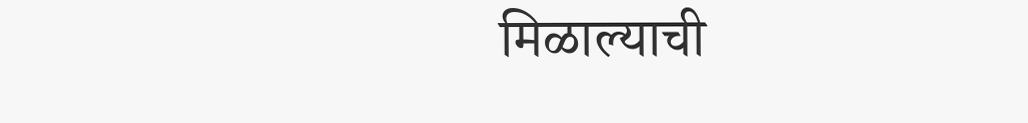मिळाल्याची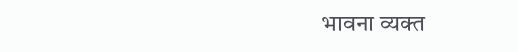भावना व्यक्त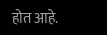होत आहे.